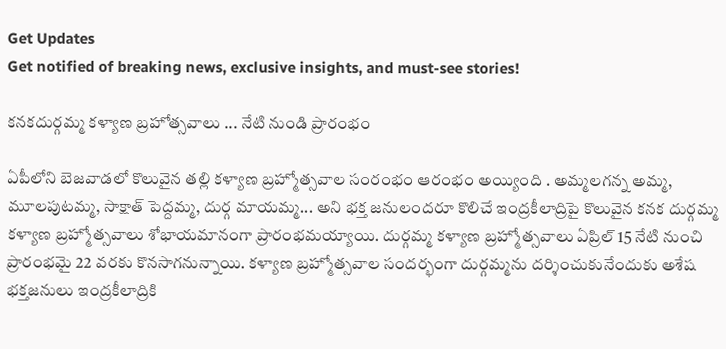Get Updates
Get notified of breaking news, exclusive insights, and must-see stories!

కనకదుర్గమ్మ కళ్యాణ బ్రహోత్సవాలు ... నేటి నుండి ప్రారంభం

ఏపీలోని బెజవాడలో కొలువైన తల్లి కళ్యాణ బ్రహ్మోత్సవాల సంరంభం ఆరంభం అయ్యింది . అమ్మలగన్న అమ్మ, మూలపుటమ్మ, సాక్షాత్ పెద్దమ్మ, దుర్గ మాయమ్మ... అని భక్త జనులందరూ కొలిచే ఇంద్రకీలాద్రిపై కొలువైన కనక దుర్గమ్మ కళ్యాణ బ్రహ్మోత్సవాలు శోభాయమానంగా ప్రారంభమయ్యాయి. దుర్గమ్మ కళ్యాణ బ్రహ్మోత్సవాలు ఏప్రిల్ 15 నేటి నుంచి ప్రారంభమై 22 వరకు కొనసాగనున్నాయి. కళ్యాణ బ్రహ్మోత్సవాల సందర్భంగా దుర్గమ్మను దర్శించుకునేందుకు అశేష భక్తజనులు ఇంద్రకీలాద్రికి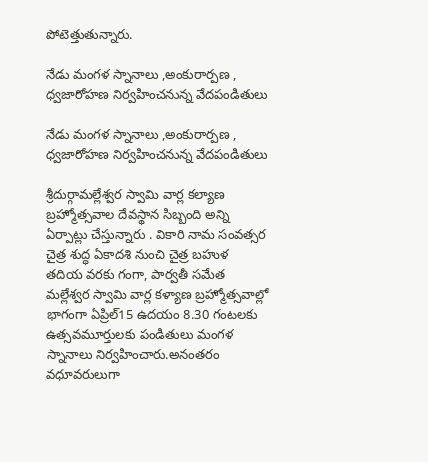పోటెత్తుతున్నారు.

నేడు మంగళ స్నానాలు ,అంకురార్పణ , ధ్వజారోహణ నిర్వహించనున్న వేదపండితులు

నేడు మంగళ స్నానాలు ,అంకురార్పణ , ధ్వజారోహణ నిర్వహించనున్న వేదపండితులు

శ్రీదుర్గామల్లేశ్వర స్వామి వార్ల కల్యాణ బ్రహ్మోత్సవాల దేవస్థాన సిబ్బంది అన్ని ఏర్పాట్లు చేస్తున్నారు . వికారి నామ సంవత్సర చైత్ర శుద్ధ ఏకాదశి నుంచి చైత్ర బహుళ తదియ వరకు గంగా, పార్వతీ సమేత మల్లేశ్వర స్వామి వార్ల కళ్యాణ బ్రహ్మోత్సవాల్లో భాగంగా ఏప్రిల్15 ఉదయం 8.30 గంటలకు ఉత్సవమూర్తులకు పండితులు మంగళ స్నానాలు నిర్వహించారు.అనంతరం వధూవరులుగా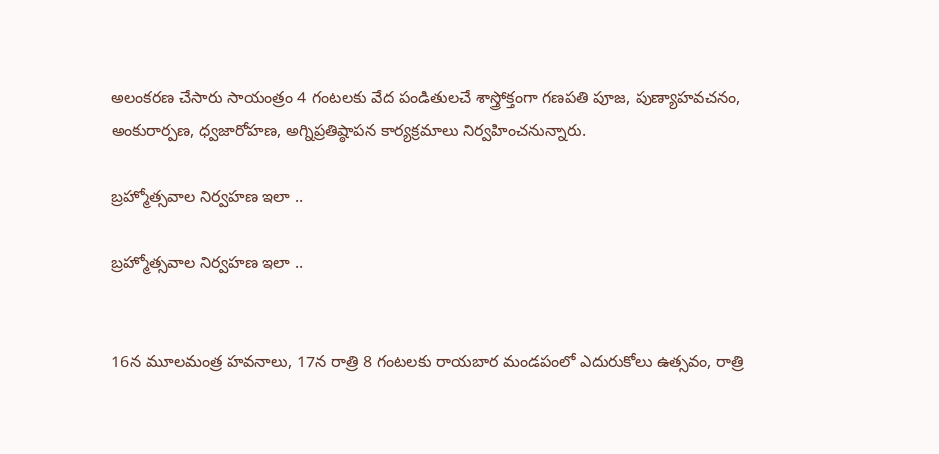అలంకరణ చేసారు సాయంత్రం 4 గంటలకు వేద పండితులచే శాస్త్రోక్తంగా గణపతి పూజ, పుణ్యాహవచనం, అంకురార్పణ, ధ్వజారోహణ, అగ్నిప్రతిష్ఠాపన కార్యక్రమాలు నిర్వహించనున్నారు.

బ్రహ్మోత్సవాల నిర్వహణ ఇలా ..

బ్రహ్మోత్సవాల నిర్వహణ ఇలా ..


16న మూలమంత్ర హవనాలు, 17న రాత్రి 8 గంటలకు రాయబార మండపంలో ఎదురుకోలు ఉత్సవం, రాత్రి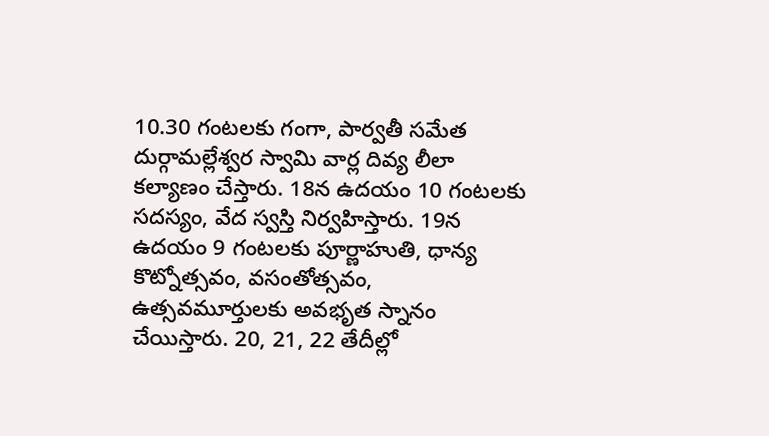10.30 గంటలకు గంగా, పార్వతీ సమేత దుర్గామల్లేశ్వర స్వామి వార్ల దివ్య లీలా కల్యాణం చేస్తారు. 18న ఉదయం 10 గంటలకు సదస్యం, వేద స్వస్తి నిర్వహిస్తారు. 19న ఉదయం 9 గంటలకు పూర్ణాహుతి, ధాన్య కొట్నోత్సవం, వసంతోత్సవం, ఉత్సవమూర్తులకు అవభృత స్నానం చేయిస్తారు. 20, 21, 22 తేదీల్లో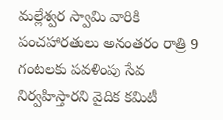మల్లేశ్వర స్వామి వారికి పంచహారతులు అనంతరం రాత్రి 9 గంటలకు పవళింపు సేవ నిర్వహిస్తారని వైదిక కమిటీ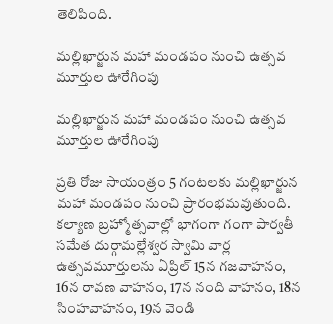తెలిపింది.

మల్లిఖార్జున మహా మండపం నుంచి ఉత్సవ మూర్తుల ఊరేగింపు

మల్లిఖార్జున మహా మండపం నుంచి ఉత్సవ మూర్తుల ఊరేగింపు

ప్రతి రోజు సాయంత్రం 5 గంటలకు మల్లిఖార్జున మహా మండపం నుంచి ప్రారంభమవుతుంది. కల్యాణ బ్రహ్మోత్సవాల్లో భాగంగా గంగా పార్వతీ సమేత దుర్గామల్లేశ్వర స్వామి వార్ల ఉత్సవమూర్తులను ఏప్రిల్ 15న గజవాహనం, 16న రావణ వాహనం, 17న నంది వాహనం, 18న సింహవాహనం, 19న వెండి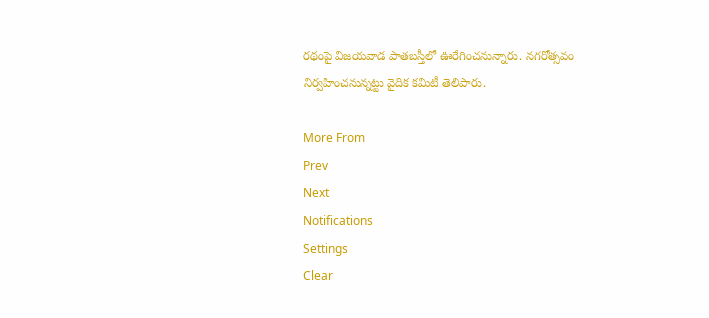రథంపై విజయవాడ పాతబస్తీలో ఊరేగించనున్నారు. నగరోత్సవం నిర్వహించనున్నట్టు వైదిక కమిటీ తెలిపారు.

More From
Prev
Next
Notifications
Settings
Clear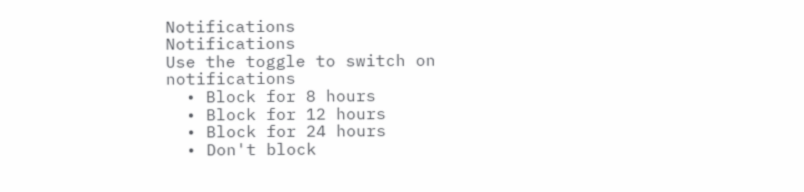Notifications
Notifications
Use the toggle to switch on notifications
  • Block for 8 hours
  • Block for 12 hours
  • Block for 24 hours
  • Don't block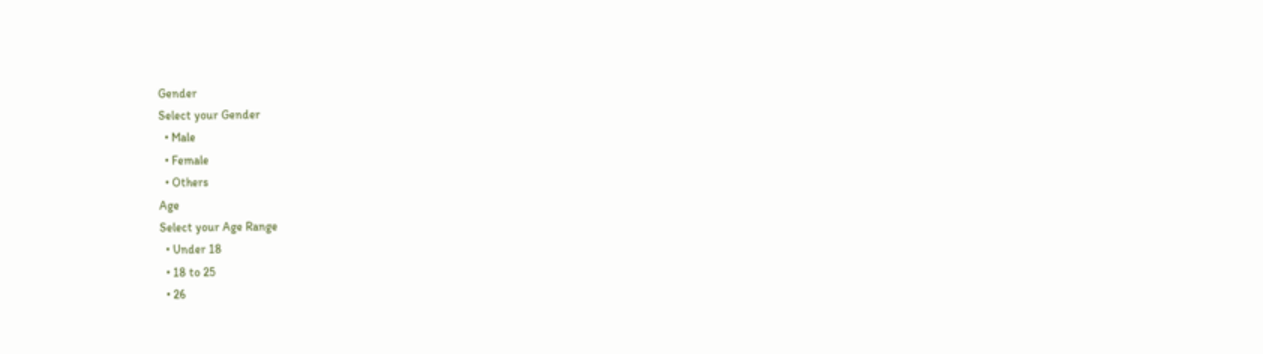Gender
Select your Gender
  • Male
  • Female
  • Others
Age
Select your Age Range
  • Under 18
  • 18 to 25
  • 26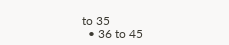to 35
  • 36 to 45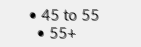• 45 to 55
  • 55+